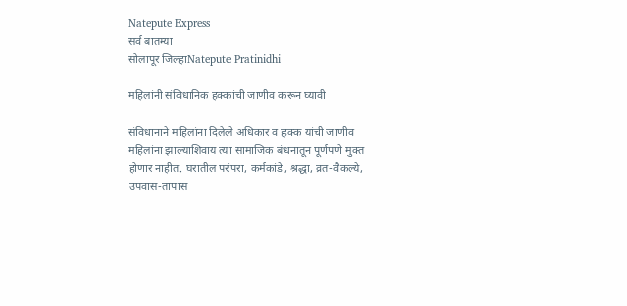Natepute Express
सर्व बातम्या
सोलापूर जिल्हाNatepute Pratinidhi

महिलांनी संविधानिक हक्कांची जाणीव करून घ्यावी

संविधानाने महिलांना दिलेले अधिकार व हक्क यांची जाणीव महिलांना झाल्याशिवाय त्या सामाजिक बंधनातून पूर्णपणे मुक्त होणार नाहीत. घरातील परंपरा, कर्मकांडे, श्रद्धा, व्रत-वैकल्ये, उपवास-तापास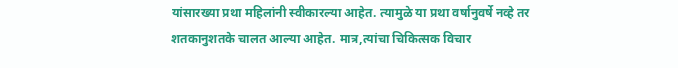यांसारख्या प्रथा महिलांनी स्वीकारल्या आहेत. त्यामुळे या प्रथा वर्षानुवर्षे नव्हे तर शतकानुशतके चालत आल्या आहेत. मात्र,त्यांचा चिकित्सक विचार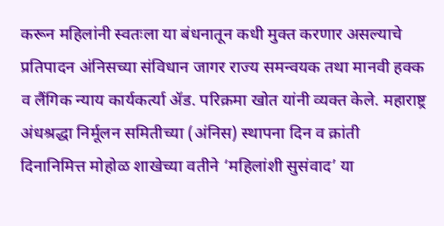करून महिलांनी स्वतःला या बंधनातून कधी मुक्त करणार असल्याचे प्रतिपादन अंनिसच्या संविधान जागर राज्य समन्वयक तथा मानवी हक्क व लैंगिक न्याय कार्यकर्त्या ॲड. परिक्रमा खोत यांनी व्यक्त केले. महाराष्ट्र अंधश्रद्धा निर्मूलन समितीच्या (अंनिस) स्थापना दिन व क्रांती दिनानिमित्त मोहोळ शाखेच्या वतीने ‘महिलांशी सुसंवाद’ या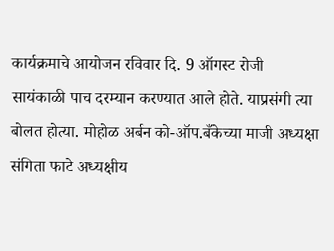कार्यक्रमाचे आयोजन रविवार दि. 9 ऑगस्ट रोजी सायंकाळी पाच दरम्यान करण्यात आले होते. याप्रसंगी त्या बोलत होत्या. मोहोळ अर्बन को-ऑप.बँकेच्या माजी अध्यक्षा संगिता फाटे अध्यक्षीय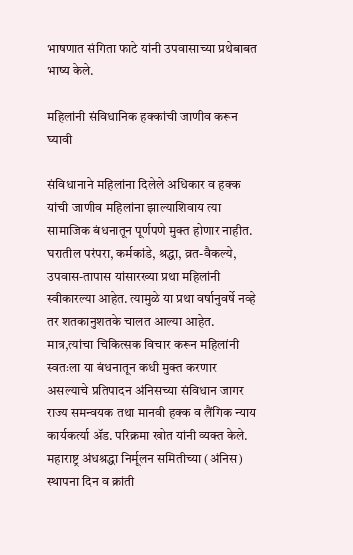भाषणात संगिता फाटे यांनी उपवासाच्या प्रथेबाबत भाष्य केले.

महिलांनी संविधानिक हक्कांची जाणीव करून घ्यावी

संविधानाने महिलांना दिलेले अधिकार व हक्क यांची जाणीव महिलांना झाल्याशिवाय त्या सामाजिक बंधनातून पूर्णपणे मुक्त होणार नाहीत. घरातील परंपरा, कर्मकांडे, श्रद्धा, व्रत-वैकल्ये, उपवास-तापास यांसारख्या प्रथा महिलांनी स्वीकारल्या आहेत. त्यामुळे या प्रथा वर्षानुवर्षे नव्हे तर शतकानुशतके चालत आल्या आहेत. मात्र,त्यांचा चिकित्सक विचार करून महिलांनी स्वतःला या बंधनातून कधी मुक्त करणार असल्याचे प्रतिपादन अंनिसच्या संविधान जागर राज्य समन्वयक तथा मानवी हक्क व लैंगिक न्याय कार्यकर्त्या ॲड. परिक्रमा खोत यांनी व्यक्त केले. महाराष्ट्र अंधश्रद्धा निर्मूलन समितीच्या (अंनिस) स्थापना दिन व क्रांती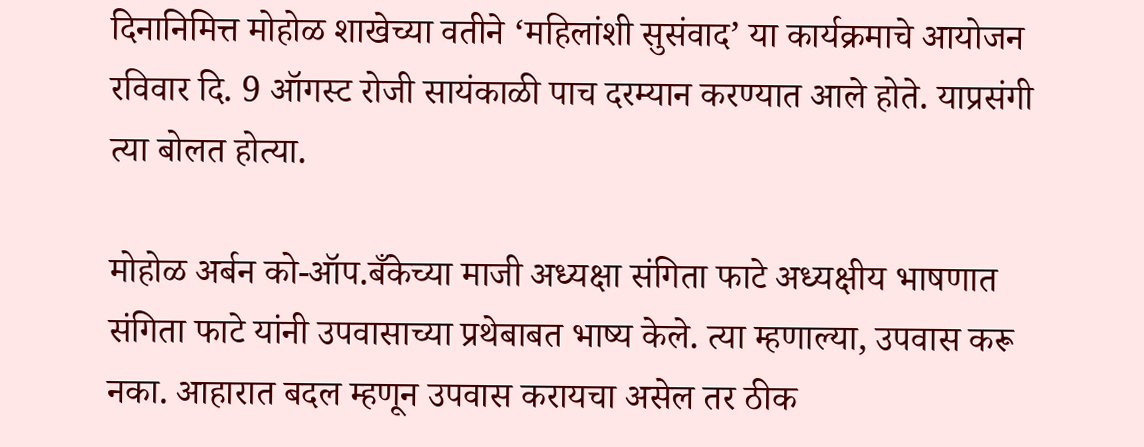दिनानिमित्त मोहोळ शाखेच्या वतीने ‘महिलांशी सुसंवाद’ या कार्यक्रमाचे आयोजन रविवार दि. 9 ऑगस्ट रोजी सायंकाळी पाच दरम्यान करण्यात आले होते. याप्रसंगी त्या बोलत होत्या.

मोहोळ अर्बन को-ऑप.बँकेच्या माजी अध्यक्षा संगिता फाटे अध्यक्षीय भाषणात संगिता फाटे यांनी उपवासाच्या प्रथेबाबत भाष्य केले. त्या म्हणाल्या, उपवास करू नका. आहारात बदल म्हणून उपवास करायचा असेल तर ठीक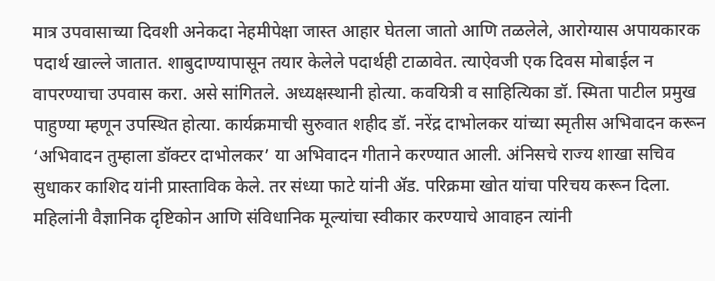मात्र उपवासाच्या दिवशी अनेकदा नेहमीपेक्षा जास्त आहार घेतला जातो आणि तळलेले, आरोग्यास अपायकारक पदार्थ खाल्ले जातात. शाबुदाण्यापासून तयार केलेले पदार्थही टाळावेत. त्याऐवजी एक दिवस मोबाईल न वापरण्याचा उपवास करा. असे सांगितले. अध्यक्षस्थानी होत्या. कवयित्री व साहित्यिका डॉ. स्मिता पाटील प्रमुख पाहुण्या म्हणून उपस्थित होत्या. कार्यक्रमाची सुरुवात शहीद डॉ. नरेंद्र दाभोलकर यांच्या स्मृतीस अभिवादन करून ‘अभिवादन तुम्हाला डॉक्टर दाभोलकर’ या अभिवादन गीताने करण्यात आली. अंनिसचे राज्य शाखा सचिव सुधाकर काशिद यांनी प्रास्ताविक केले. तर संध्या फाटे यांनी ॲड. परिक्रमा खोत यांचा परिचय करून दिला. महिलांनी वैज्ञानिक दृष्टिकोन आणि संविधानिक मूल्यांचा स्वीकार करण्याचे आवाहन त्यांनी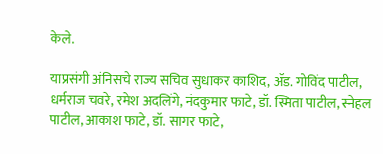केले.

याप्रसंगी अंनिसचे राज्य सचिव सुधाकर काशिद, ॲड. गोविंद पाटील, धर्मराज चवरे, रमेश अदलिंगे, नंदकुमार फाटे, डॉ. स्मिता पाटील, स्नेहल पाटील, आकाश फाटे, डॉ. सागर फाटे,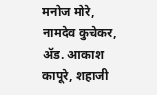मनोज मोरे, नामदेव कुचेकर, ॲड. आकाश कापूरे, शहाजी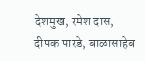देशमुख, रमेश दास, दीपक पारडे, बाळासाहेब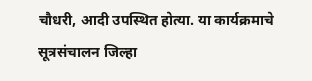चौधरी, आदी उपस्थित होत्या. या कार्यक्रमाचे सूत्रसंचालन जिल्हा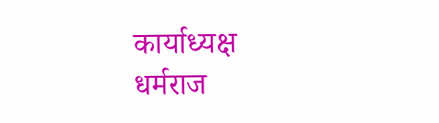कार्याध्यक्ष धर्मराज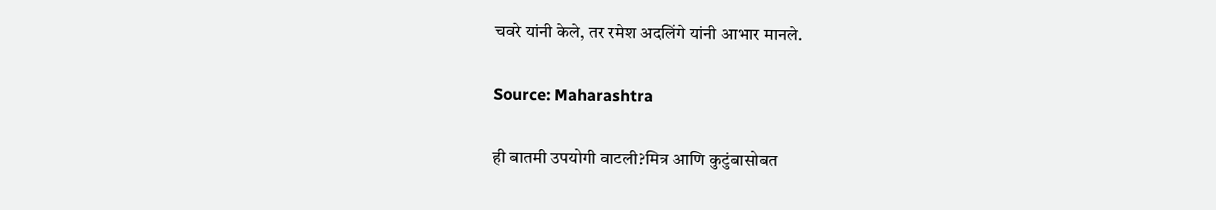चवरे यांनी केले, तर रमेश अदलिंगे यांनी आभार मानले.

Source: Maharashtra

ही बातमी उपयोगी वाटली?मित्र आणि कुटुंबासोबत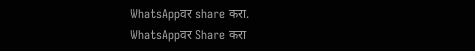WhatsAppवर share करा.
WhatsAppवर Share करा